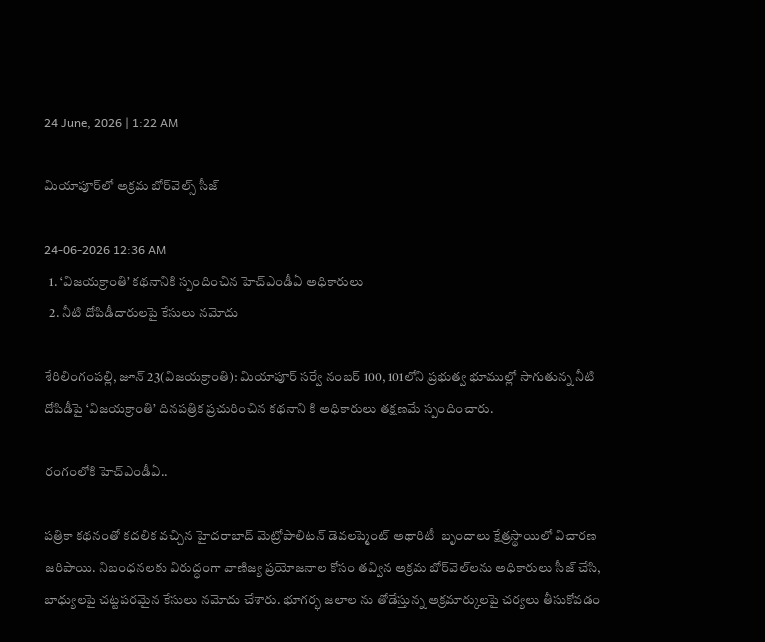24 June, 2026 | 1:22 AM

మియాపూర్‌లో అక్రమ బోర్‌వెల్స్ సీజ్

24-06-2026 12:36 AM
  1. ‘విజయక్రాంతి’ కథనానికి స్పందించిన హెచ్‌ఎండీఏ అధికారులు
  2. నీటి దోపిడీదారులపై కేసులు నమోదు

శేరిలింగంపల్లి, జూన్ 23(విజయక్రాంతి): మియాపూర్ సర్వే నంబర్ 100, 101లోని ప్రభుత్వ భూముల్లో సాగుతున్న నీటి దోపిడీపై ‘విజయక్రాంతి’ దినపత్రిక ప్రచురించిన కథనాని కి అధికారులు తక్షణమే స్పందించారు.

రంగంలోకి హెచ్‌ఎండీఏ..

పత్రికా కథనంతో కదలిక వచ్చిన హైదరాబాద్ మెట్రోపాలిటన్ డెవలప్మెంట్ అథారిటీ  బృందాలు క్షేత్రస్థాయిలో విచారణ జరిపాయి. నిబంధనలకు విరుద్ధంగా వాణిజ్య ప్రయోజనాల కోసం తవ్విన అక్రమ బోర్‌వెల్‌లను అధికారులు సీజ్ చేసి, బాధ్యులపై చట్టపరమైన కేసులు నమోదు చేశారు. భూగర్భ జలాల ను తోడేస్తున్న అక్రమార్కులపై చర్యలు తీసుకోవడం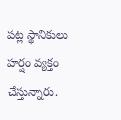పట్ల స్థానికులు హర్షం వ్యక్తం చేస్తున్నారు.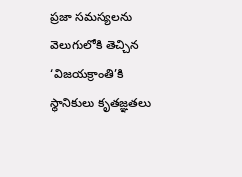ప్రజా సమస్యలను వెలుగులోకి తెచ్చిన ‘విజయక్రాంతి’కి  స్థానికులు కృతజ్ఞతలు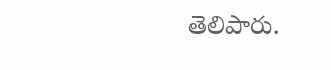తెలిపారు.